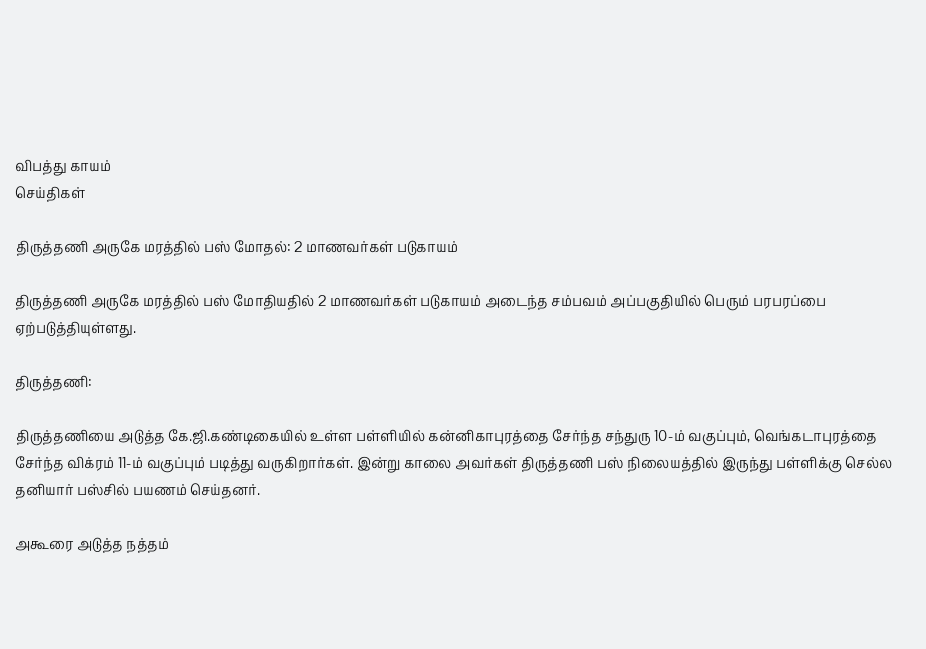விபத்து காயம்
செய்திகள்

திருத்தணி அருகே மரத்தில் பஸ் மோதல்: 2 மாணவர்கள் படுகாயம்

திருத்தணி அருகே மரத்தில் பஸ் மோதியதில் 2 மாணவர்கள் படுகாயம் அடைந்த சம்பவம் அப்பகுதியில் பெரும் பரபரப்பை ஏற்படுத்தியுள்ளது.

திருத்தணி:

திருத்தணியை அடுத்த கே.ஜி.கண்டிகையில் உள்ள பள்ளியில் கன்னிகாபுரத்தை சேர்ந்த சந்துரு 10-ம் வகுப்பும், வெங்கடாபுரத்தை சேர்ந்த விக்ரம் 11-ம் வகுப்பும் படித்து வருகிறார்கள். இன்று காலை அவர்கள் திருத்தணி பஸ் நிலையத்தில் இருந்து பள்ளிக்கு செல்ல தனியார் பஸ்சில் பயணம் செய்தனர்.

அகூரை அடுத்த நத்தம்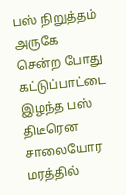பஸ் நிறுத்தம் அருகே சென்ற போது கட்டுப்பாட்டை இழந்த பஸ் திடீரென சாலையோர மரத்தில்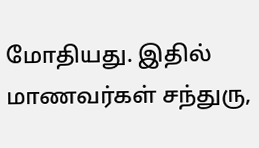மோதியது. இதில் மாணவர்கள் சந்துரு,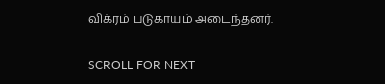விக்ரம் படுகாயம் அடைந்தனர்.

SCROLL FOR NEXT